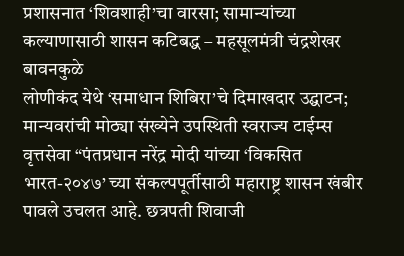प्रशासनात ‘शिवशाही’चा वारसा; सामान्यांच्या कल्याणासाठी शासन कटिबद्ध – महसूलमंत्री चंद्रशेखर बावनकुळे
लोणीकंद येथे ‘समाधान शिबिरा’चे दिमाखदार उद्घाटन; मान्यवरांची मोठ्या संख्येने उपस्थिती स्वराज्य टाईम्स वृत्तसेवा “पंतप्रधान नरेंद्र मोदी यांच्या ‘विकसित भारत-२०४७’ च्या संकल्पपूर्तीसाठी महाराष्ट्र शासन खंबीर पावले उचलत आहे. छत्रपती शिवाजी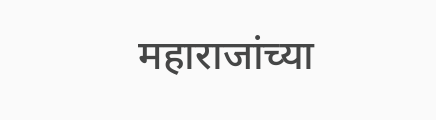महाराजांच्या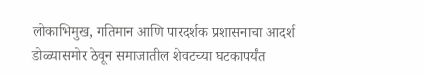लोकाभिमुख, गतिमान आणि पारदर्शक प्रशासनाचा आदर्श डोळ्यासमोर ठेवून समाजातील शेवटच्या घटकापर्यंत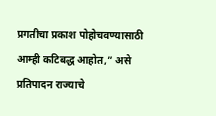प्रगतीचा प्रकाश पोहोचवण्यासाठी आम्ही कटिबद्ध आहोत,” असे प्रतिपादन राज्याचे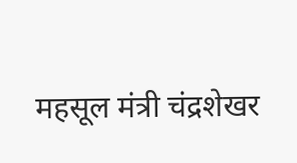महसूल मंत्री चंद्रशेखर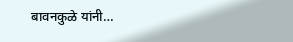बावनकुळे यांनी…